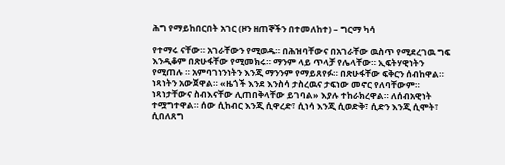ሕግ የማይከበርበት አገር (ዞን ዘጠኞችን በተመለከተ) – ግርማ ካሳ

የተማሩ ናቸው። አገራቸውን የሚወዱ። በሕዝባቸውና በአገራቸው ዉስጥ የሚደረገዉ ግፍ እንዲቆም በጽሁፋቸው የሚመክሩ። ማንም ላይ ጥላቻ የሌላቸው። ኢፍትሃዊነትን የሚጠሉ ። አምባገነንነትን እንጂ ማንንም የማይጸየፉ። በጽሁፋቸው ፍቅርን ሰብከዋል። ነጻነትን አውጀዋል። «ዜጎች እንደ እንስሳ ታስረዉና ታፍነው መኖር የለባቸውም። ነጻነታቸውና ስብእናቸው ሊጠበቅላቸው ይገባል» እያሉ ተከራክረዋል። ለሰብአዊነት ተሟግተዋል። ሰው ሲከብር እንጂ ሲዋረድ፣ ሲነሳ እንጂ ሲወድቅ፣ ሲድን እንጂ ሲሞት፣ ሲበለጸግ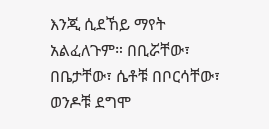እንጂ ሲደኸይ ማየት አልፈለጉም። በቢሯቸው፣ በቤታቸው፣ ሴቶቹ በቦርሳቸው፣ ወንዶቹ ደግሞ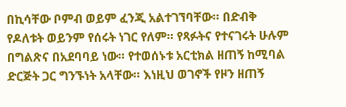በኪሳቸው ቦምብ ወይም ፈንጂ አልተገኘባቸው። በድብቅ የዶለቱት ወይንም የሰሩት ነገር የለም። የጻፉትና የተናገሩት ሁሉም በግልጽና በአደባባይ ነው። የተወሰኑቱ አርቲክል ዘጠኝ ከሚባል ድርጅት ጋር ግንኙነት አላቸው። እነዚህ ወገኖች የዞን ዘጠኝ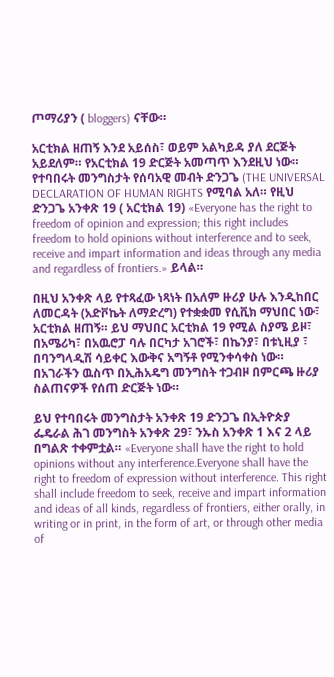ጦማሪያን ( bloggers) ናቸው።

አርቲክል ዘጠኝ እንደ አይሰስ፣ ወይም አልካይዳ ያለ ደርጅት አይደለም። የአርቲክል 19 ድርጅት አመጣጥ እንደዚህ ነው። የተባበሩት መንግስታት የሰባአዊ መብት ድንጋጌ (THE UNIVERSAL DECLARATION OF HUMAN RIGHTS የሚባል አለ። የዚህ ድንጋጌ አንቀጽ 19 ( አርቲክል 19) «Everyone has the right to freedom of opinion and expression; this right includes freedom to hold opinions without interference and to seek, receive and impart information and ideas through any media and regardless of frontiers.» ይላል።

በዚህ አንቀጽ ላይ የተጻፈው ነጻነት በአለም ዙሪያ ሁሉ እንዲከበር ለመርዳት (አድቮኬት ለማድረግ) የተቋቋመ የሲቪክ ማህበር ነው፣ አርቲክል ዘጠኝ። ይህ ማህበር አርቲክል 19 የሚል ስያሜ ይዞ፣ በአሜሪካ፣ በአዉሮፓ ባሉ በርካታ አገሮች፣ በኬንያ፣ በቱኒዚያ ፣ በባንግላዲሽ ሳይቀር እውቅና አግኝቶ የሚንቀሳቀስ ነው። በአገራችን ዉስጥ በኢሕአዴግ መንግስት ተጋብዞ በምርጫ ዙሪያ ስልጠናዎች የሰጠ ድርጅት ነው።

ይህ የተባበሩት መንግስታት አንቀጽ 19 ድንጋጌ በኢትዮጵያ ፌዴራል ሕገ መንግስት አንቀጽ 29፣ ንኡስ አንቀጽ 1 እና 2 ላይ በግልጽ ተቀምቷል። «Everyone shall have the right to hold opinions without any interference.Everyone shall have the right to freedom of expression without interference. This right shall include freedom to seek, receive and impart information and ideas of all kinds, regardless of frontiers, either orally, in writing or in print, in the form of art, or through other media of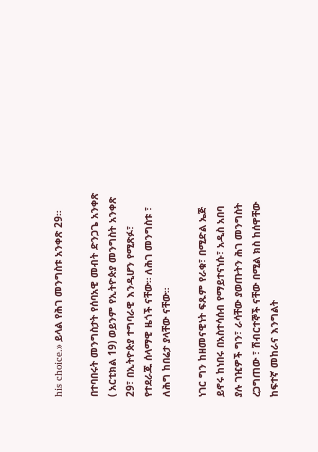his choice.» ይላል የሕገ መንግስቱ አንቀጽ 29።

በተባበሩት መንግስታት የሰባአዊ መብት ድንጋጌ አንቀጽ ( አርቲክል 19) ወይንም የኢትዮጵያ መንግስት አንቀጽ 29፣ በኢትዮጵያ ተግባራዊ እንዲሆን የሚጽፉ፣ የተደራጁ ሰላማዊ ዜጎች ናቸው። ለሕገ መንግስቱ ፣ ለሕግ ከበሬታ ያላቸው ናቸው።

ነገር ግን ከዘመናዊነት ፍጹም የራቁ፣ በሚድል ኤጅ ይኖሩ ከነበሩ በአስተሳሰብ የማይተናነሱ፣ አዲስ አበባ ያሉ ገዢዎች ግን፣ ራሳቸው ያወጡትን ሕገ መንግስት ረጋግጠው ፣ ሽብርተኞች ናቸው በሚል ክስ ከሰዋቸው ከፍተኛ መከራና እንግልት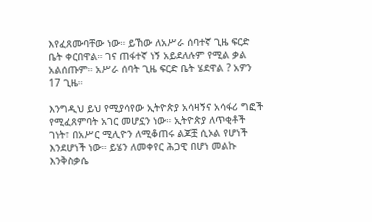እየፈጸሙባቸው ነው። ይኸው ለአሥራ ሰባተኛ ጊዜ ፍርድ ቤት ቀርበዋል። ገና ጠፋተኛ ነኝ አይደለሉም የሚል ቃል አልሰጡም። አሥራ ሰባት ጊዜ ፍርድ ቤት ሄደዋል ? አዎን 17 ጊዜ።

እንግዲህ ይህ የሚያሳየው ኢትዮጵያ አሳዛኝና አሳፋሪ ግፎች የሚፈጸምባት አገር መሆኗን ነው። ኢትዮጵያ ለጥቂቶች ገነት፣ በአሥር ሚሊዮን ለሚቆጠሩ ልጆቿ ሲኦል የሆነች እንደሆነች ነው። ይሄን ለመቀየር ሕጋዊ በሆነ መልኩ እንቅስቃሴ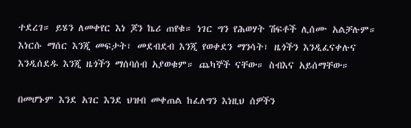ተደረገ። ይሄን ለመቀየር እነ ጆን ኬሪ ጠየቁ። ነገር ግን የሕወሃት ሽፍቶች ሊሰሙ አልቻሉም። እነርሱ ማሰር እንጂ መፍታት፣ መደብደብ እንጂ የወቀደን ማንሳት፣ ዜጎችን እንዲፈናቀሉና እንዲሰደዱ እንጂ ዜጎችን ማሰባሰብ አያወቁም። ጨካኞች ናቸው። ስብእና አይሰማቸው።

በመሆኑም እንደ አገር እንደ ህዝብ መቀጠል ከፈለግን እነዚህ ሰዎችን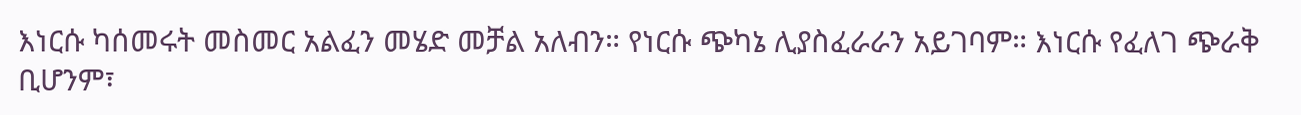እነርሱ ካሰመሩት መስመር አልፈን መሄድ መቻል አለብን። የነርሱ ጭካኔ ሊያስፈራራን አይገባም። እነርሱ የፈለገ ጭራቅ ቢሆንም፣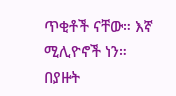ጥቂቶች ናቸው። እኛ ሚሊዮኖች ነን። በያዙት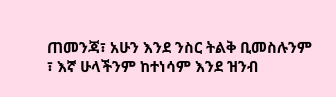ጠመንጃ፣ አሁን እንደ ንስር ትልቅ ቢመስሉንም ፣ እኛ ሁላችንም ከተነሳም እንደ ዝንብ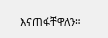እናጠፋቸዋለን።